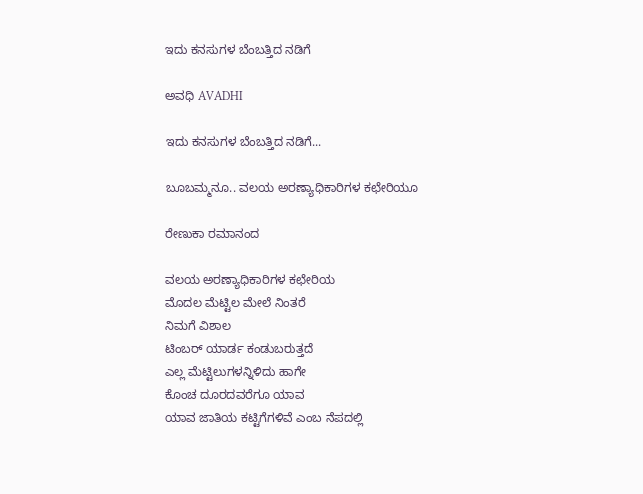ಇದು ಕನಸುಗಳ ಬೆಂಬತ್ತಿದ ನಡಿಗೆ‍

ಅವಧಿ AVADHI

ಇದು ಕನಸುಗಳ ಬೆಂಬತ್ತಿದ ನಡಿಗೆ...

ಬೂಬಮ್ಮನೂ.. ವಲಯ ಅರಣ್ಯಾಧಿಕಾರಿಗಳ ಕಛೇರಿಯೂ

ರೇಣುಕಾ ರಮಾನಂದ

ವಲಯ ಅರಣ್ಯಾಧಿಕಾರಿಗಳ ಕಛೇರಿಯ
ಮೊದಲ ಮೆಟ್ಟಿಲ ಮೇಲೆ ನಿಂತರೆ
ನಿಮಗೆ ವಿಶಾಲ
ಟಿಂಬರ್ ಯಾರ್ಡ ಕಂಡುಬರುತ್ತದೆ
ಎಲ್ಲ ಮೆಟ್ಟಿಲುಗಳನ್ನಿಳಿದು ಹಾಗೇ
ಕೊಂಚ ದೂರದವರೆಗೂ ಯಾವ
ಯಾವ ಜಾತಿಯ ಕಟ್ಟಿಗೆಗಳಿವೆ ಎಂಬ ನೆಪದಲ್ಲಿ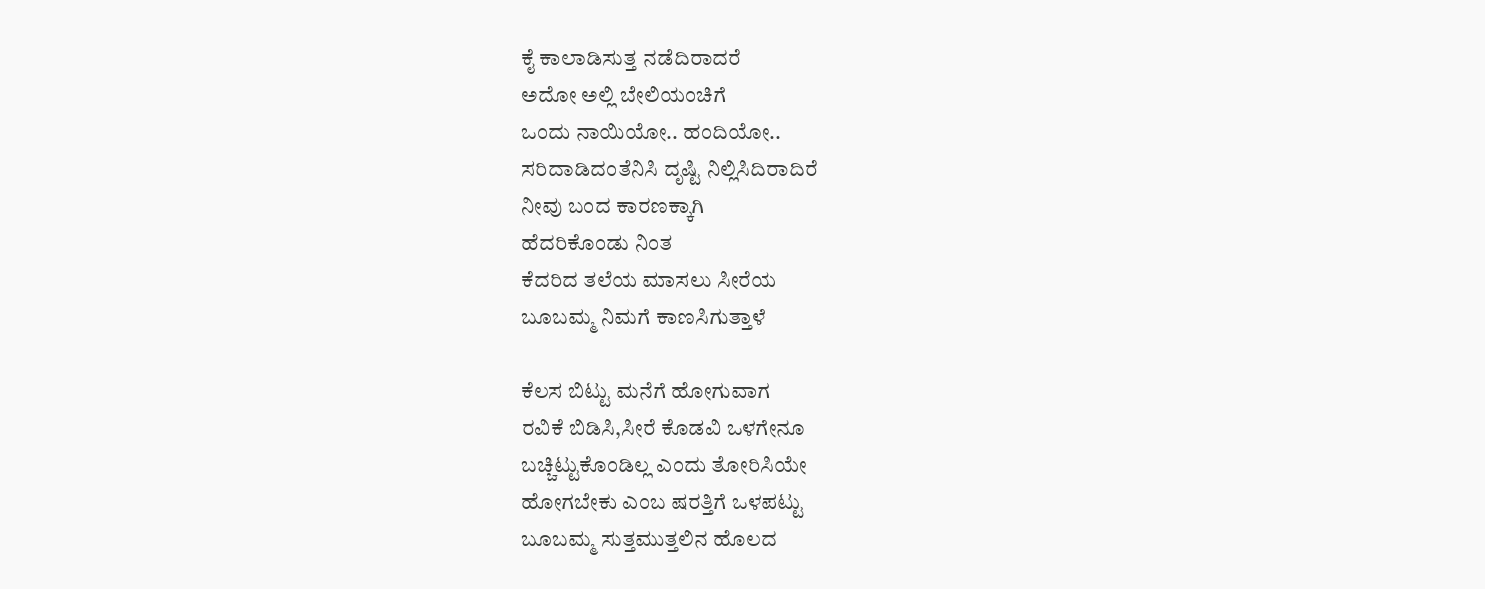ಕೈ ಕಾಲಾಡಿಸುತ್ತ ನಡೆದಿರಾದರೆ
ಅದೋ ಅಲ್ಲಿ ಬೇಲಿಯಂಚಿಗೆ
ಒಂದು ನಾಯಿಯೋ.. ಹಂದಿಯೋ..
ಸರಿದಾಡಿದಂತೆನಿಸಿ ದೃಷ್ಟಿ ನಿಲ್ಲಿಸಿದಿರಾದಿರೆ
ನೀವು ಬಂದ ಕಾರಣಕ್ಕಾಗಿ
ಹೆದರಿಕೊಂಡು ನಿಂತ
ಕೆದರಿದ ತಲೆಯ ಮಾಸಲು ಸೀರೆಯ
ಬೂಬಮ್ಮ ನಿಮಗೆ ಕಾಣಸಿಗುತ್ತಾಳೆ

ಕೆಲಸ ಬಿಟ್ಟು ಮನೆಗೆ ಹೋಗುವಾಗ
ರವಿಕೆ ಬಿಡಿಸಿ,ಸೀರೆ ಕೊಡವಿ ಒಳಗೇನೂ
ಬಚ್ಚಿಟ್ಟುಕೊಂಡಿಲ್ಲ ಎಂದು ತೋರಿಸಿಯೇ
ಹೋಗಬೇಕು ಎಂಬ ಷರತ್ತಿಗೆ ಒಳಪಟ್ಟು
ಬೂಬಮ್ಮ ಸುತ್ತಮುತ್ತಲಿನ ಹೊಲದ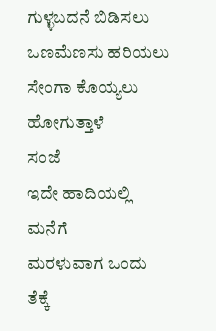ಗುಳ್ಳಬದನೆ ಬಿಡಿಸಲು
ಒಣಮೆಣಸು ಹರಿಯಲು
ಸೇಂಗಾ ಕೊಯ್ಯಲು ಹೋಗುತ್ತಾಳೆ
ಸಂಜೆ
ಇದೇ ಹಾದಿಯಲ್ಲಿ ಮನೆಗೆ
ಮರಳುವಾಗ ಒಂದು ತೆಕ್ಕೆ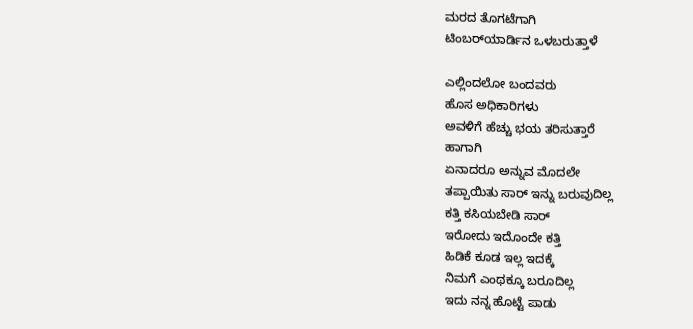ಮರದ ತೊಗಟೆಗಾಗಿ
ಟಿಂಬರ್‌ಯಾರ್ಡಿನ ಒಳಬರುತ್ತಾಳೆ

ಎಲ್ಲಿಂದಲೋ ಬಂದವರು
ಹೊಸ ಅಧಿಕಾರಿಗಳು
ಅವಳಿಗೆ ಹೆಚ್ಚು ಭಯ ತರಿಸುತ್ತಾರೆ
ಹಾಗಾಗಿ
ಏನಾದರೂ ಅನ್ನುವ ಮೊದಲೇ
ತಪ್ಪಾಯಿತು ಸಾರ್ ಇನ್ನು ಬರುವುದಿಲ್ಲ
ಕತ್ತಿ ಕಸಿಯಬೇಡಿ ಸಾರ್
ಇರೋದು ಇದೊಂದೇ ಕತ್ತಿ
ಹಿಡಿಕೆ ಕೂಡ ಇಲ್ಲ ಇದಕ್ಕೆ
ನಿಮಗೆ ಎಂಥಕ್ಕೂ ಬರೂದಿಲ್ಲ
ಇದು ನನ್ನ ಹೊಟ್ಟೆ ಪಾಡು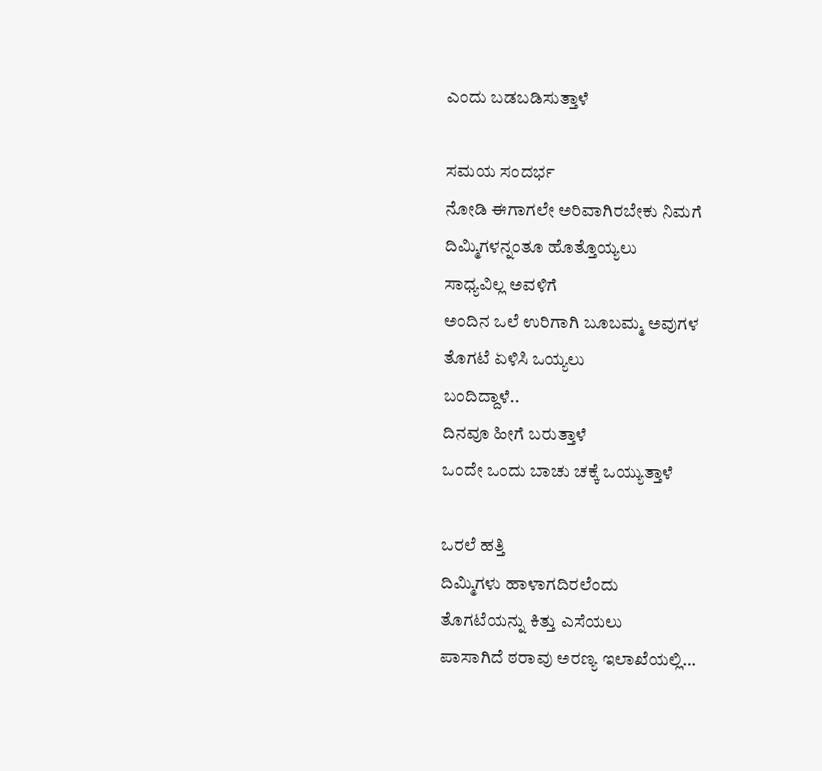ಎಂದು ಬಡಬಡಿಸುತ್ತಾಳೆ

ಸಮಯ ಸಂದರ್ಭ
ನೋಡಿ ಈಗಾಗಲೇ ಅರಿವಾಗಿರಬೇಕು ನಿಮಗೆ
ದಿಮ್ಮಿಗಳನ್ನಂತೂ ಹೊತ್ತೊಯ್ಯಲು
ಸಾಧ್ಯವಿಲ್ಲ ಅವಳಿಗೆ
ಅಂದಿನ ಒಲೆ ಉರಿಗಾಗಿ ಬೂಬಮ್ಮ ಅವುಗಳ
ತೊಗಟೆ ಏಳಿಸಿ ಒಯ್ಯಲು
ಬಂದಿದ್ದಾಳೆ..
ದಿನವೂ ಹೀಗೆ ಬರುತ್ತಾಳೆ
ಒಂದೇ ಒಂದು ಬಾಚು ಚಕ್ಕೆ ಒಯ್ಯುತ್ತಾಳೆ

ಒರಲೆ ಹತ್ತಿ
ದಿಮ್ಮಿಗಳು ಹಾಳಾಗದಿರಲೆಂದು
ತೊಗಟೆಯನ್ನು ಕಿತ್ತು ಎಸೆಯಲು
ಪಾಸಾಗಿದೆ ಠರಾವು ಅರಣ್ಯ ಇಲಾಖೆಯಲ್ಲಿ…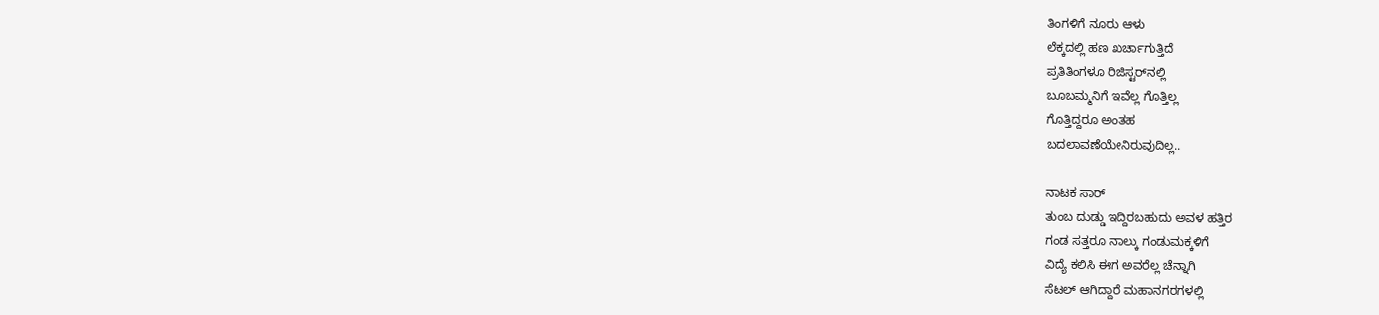ತಿಂಗಳಿಗೆ ನೂರು ಆಳು
ಲೆಕ್ಕದಲ್ಲಿ ಹಣ ಖರ್ಚಾಗುತ್ತಿದೆ
ಪ್ರತಿತಿಂಗಳೂ ರಿಜಿಸ್ಟರ್‌ನಲ್ಲಿ
ಬೂಬಮ್ಮನಿಗೆ ಇವೆಲ್ಲ ಗೊತ್ತಿಲ್ಲ
ಗೊತ್ತಿದ್ದರೂ ಅಂತಹ
ಬದಲಾವಣೆಯೇನಿರುವುದಿಲ್ಲ..

ನಾಟಕ ಸಾರ್
ತುಂಬ ದುಡ್ಡು ಇದ್ದಿರಬಹುದು ಅವಳ ಹತ್ತಿರ
ಗಂಡ ಸತ್ತರೂ ನಾಲ್ಕು ಗಂಡುಮಕ್ಕಳಿಗೆ
ವಿದ್ಯೆ ಕಲಿಸಿ ಈಗ ಅವರೆಲ್ಲ ಚೆನ್ನಾಗಿ
ಸೆಟಲ್ ಆಗಿದ್ದಾರೆ ಮಹಾನಗರಗಳಲ್ಲಿ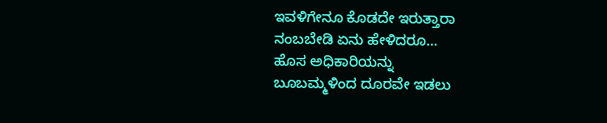ಇವಳಿಗೇನೂ ಕೊಡದೇ ಇರುತ್ತಾರಾ
ನಂಬಬೇಡಿ ಏನು ಹೇಳಿದರೂ…
ಹೊಸ ಅಧಿಕಾರಿಯನ್ನು
ಬೂಬಮ್ಮಳಿಂದ ದೂರವೇ ಇಡಲು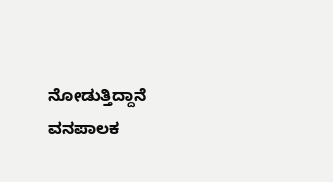ನೋಡುತ್ತಿದ್ದಾನೆ ವನಪಾಲಕ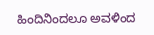ಹಿಂದಿನಿಂದಲೂ ಅವಳಿಂದ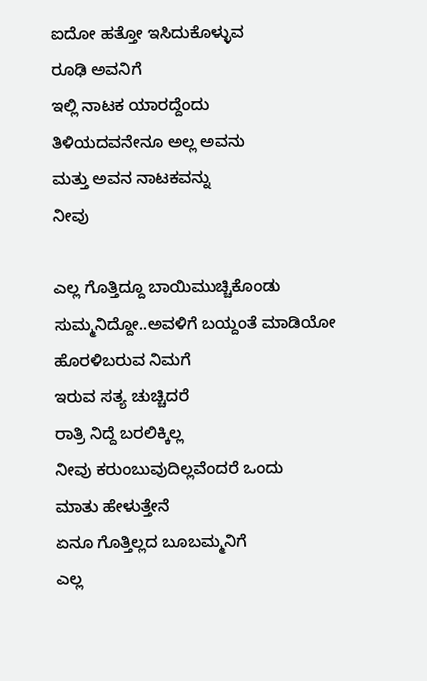ಐದೋ ಹತ್ತೋ ಇಸಿದುಕೊಳ್ಳುವ
ರೂಢಿ ಅವನಿಗೆ
ಇಲ್ಲಿ ನಾಟಕ ಯಾರದ್ದೆಂದು
ತಿಳಿಯದವನೇನೂ ಅಲ್ಲ ಅವನು
ಮತ್ತು ಅವನ ನಾಟಕವನ್ನು
ನೀವು

ಎಲ್ಲ ಗೊತ್ತಿದ್ದೂ ಬಾಯಿಮುಚ್ಚಿಕೊಂಡು
ಸುಮ್ಮನಿದ್ದೋ..ಅವಳಿಗೆ ಬಯ್ದಂತೆ ಮಾಡಿಯೋ
ಹೊರಳಿಬರುವ ನಿಮಗೆ
ಇರುವ ಸತ್ಯ ಚುಚ್ಚಿದರೆ
ರಾತ್ರಿ ನಿದ್ದೆ ಬರಲಿಕ್ಕಿಲ್ಲ
ನೀವು ಕರುಂಬುವುದಿಲ್ಲವೆಂದರೆ ಒಂದು
ಮಾತು ಹೇಳುತ್ತೇನೆ
ಏನೂ ಗೊತ್ತಿಲ್ಲದ ಬೂಬಮ್ಮನಿಗೆ
ಎಲ್ಲ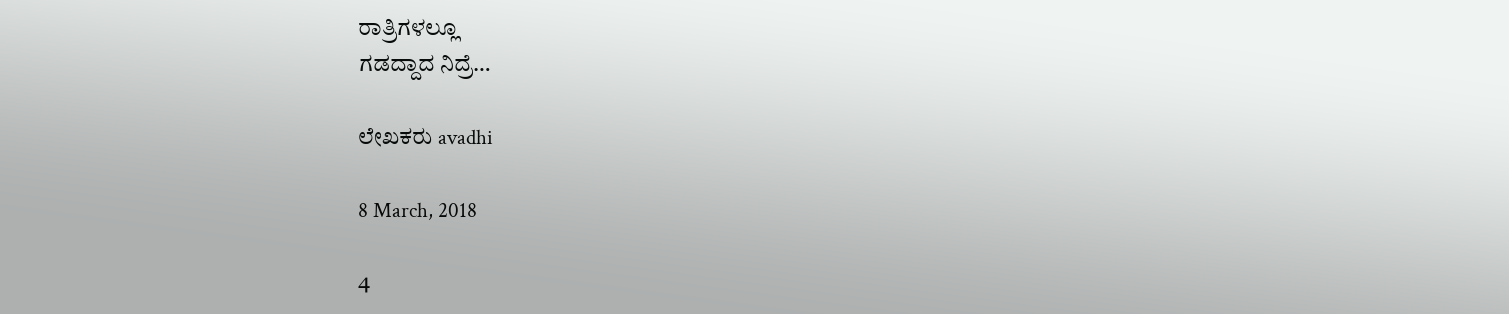ರಾತ್ರಿಗಳಲ್ಲೂ
ಗಡದ್ದಾದ ನಿದ್ರೆ…

ಲೇಖಕರು avadhi

8 March, 2018

4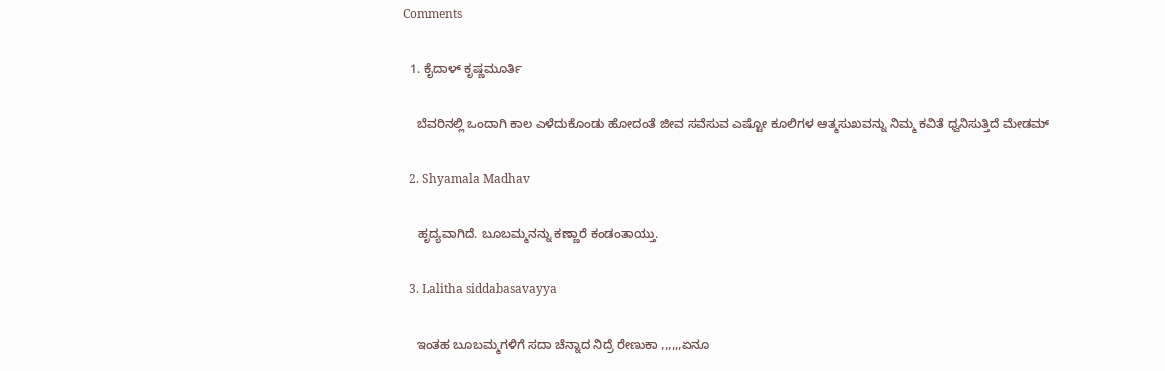Comments

  1. ಕೈದಾಳ್ ಕೃಷ್ಣಮೂರ್ತಿ

    ಬೆವರಿನಲ್ಲಿ ಒಂದಾಗಿ ಕಾಲ ಎಳೆದುಕೊಂಡು ಹೋದಂತೆ ಜೀವ ಸವೆಸುವ ಎಷ್ಟೋ ಕೂಲಿಗಳ ಆತ್ಮಸುಖವನ್ನು ನಿಮ್ಮ ಕವಿತೆ ಧ್ವನಿಸುತ್ತಿದೆ ಮೇಡಮ್

  2. Shyamala Madhav

    ಹೃದ್ಯವಾಗಿದೆ. ಬೂಬಮ್ಮನನ್ನು ಕಣ್ಣಾರೆ ಕಂಡಂತಾಯ್ತು.

  3. Lalitha siddabasavayya

    ಇಂತಹ ಬೂಬಮ್ಮಗಳಿಗೆ ಸದಾ ಚೆನ್ನಾದ ನಿದ್ರೆ ರೇಣುಕಾ ,,,,,,ಏನೂ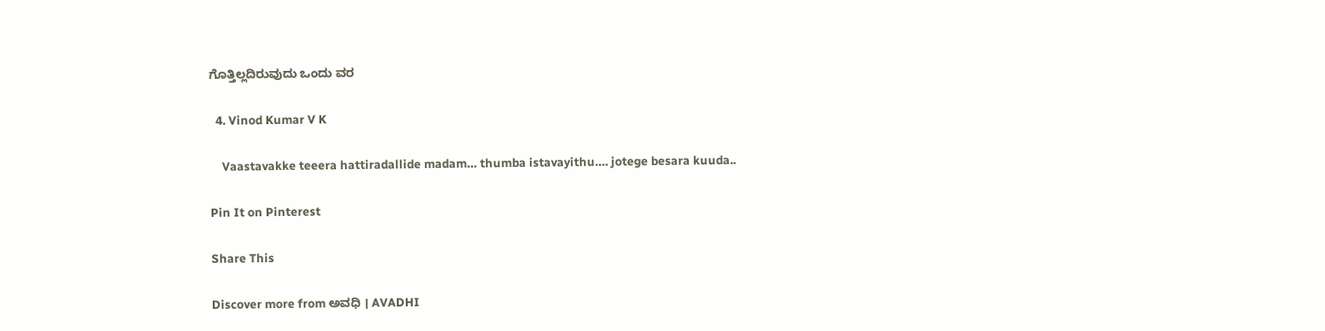ಗೊತ್ತಿಲ್ಲದಿರುವುದು ಒಂದು ವರ

  4. Vinod Kumar V K

    Vaastavakke teeera hattiradallide madam… thumba istavayithu…. jotege besara kuuda..

Pin It on Pinterest

Share This

Discover more from ಅವಧಿ । AVADHI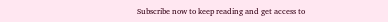Subscribe now to keep reading and get access to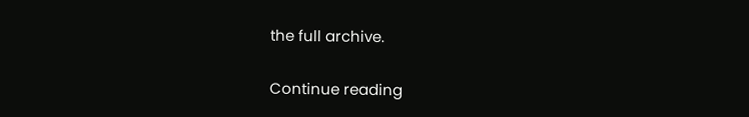the full archive.

Continue reading